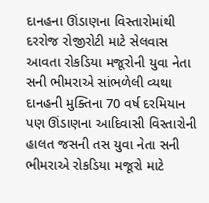દાનહના ઊંડાણના વિસ્તારોમાંથી દરરોજ રોજીરોટી માટે સેલવાસ આવતા રોકડિયા મજૂરોની યુવા નેતા સની ભીમરાએ સાંભળેલી વ્યથા
દાનહની મુક્તિના 70 વર્ષ દરમિયાન પણ ઊંડાણના આદિવાસી વિસ્તારોની હાલત જસની તસ યુવા નેતા સની ભીમરાએ રોકડિયા મજૂરો માટે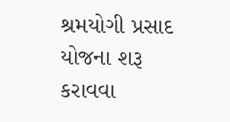શ્રમયોગી પ્રસાદ યોજના શરૂ કરાવવા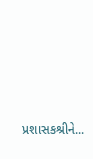પ્રશાસકશ્રીને...